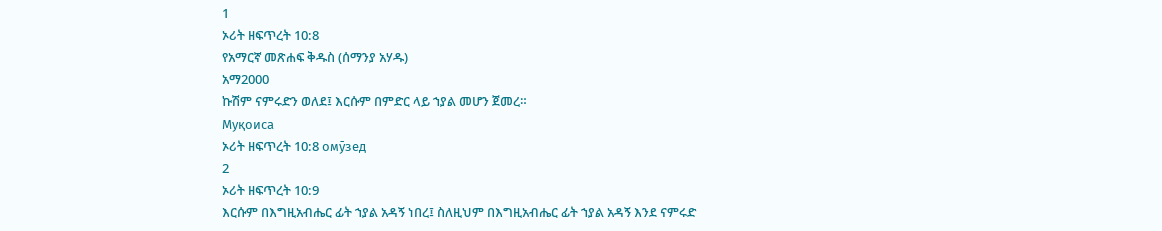1
ኦሪት ዘፍጥረት 10:8
የአማርኛ መጽሐፍ ቅዱስ (ሰማንያ አሃዱ)
አማ2000
ኩሽም ናምሩድን ወለደ፤ እርሱም በምድር ላይ ኀያል መሆን ጀመረ።
Муқоиса
ኦሪት ዘፍጥረት 10:8 омӯзед
2
ኦሪት ዘፍጥረት 10:9
እርሱም በእግዚአብሔር ፊት ኀያል አዳኝ ነበረ፤ ስለዚህም በእግዚአብሔር ፊት ኀያል አዳኝ እንደ ናምሩድ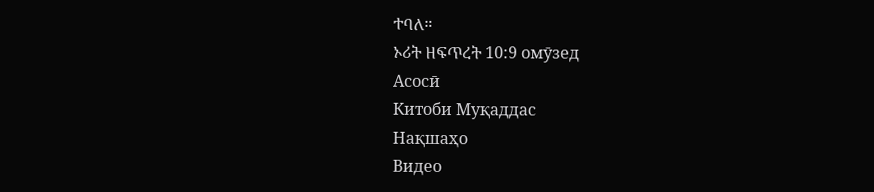ተባለ።
ኦሪት ዘፍጥረት 10:9 омӯзед
Асосӣ
Китоби Муқаддас
Нақшаҳо
Видео